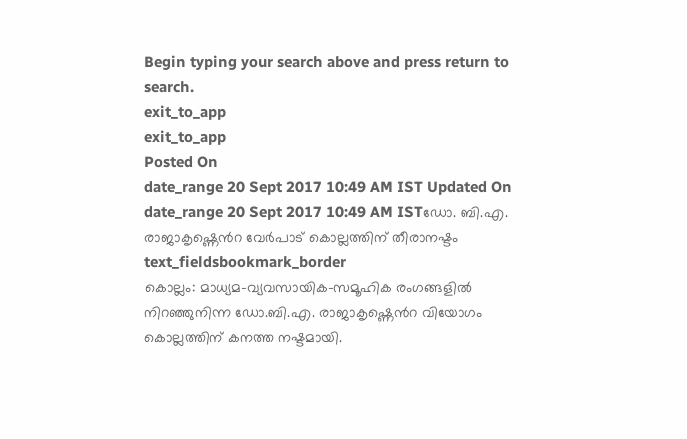Begin typing your search above and press return to search.
exit_to_app
exit_to_app
Posted On
date_range 20 Sept 2017 10:49 AM IST Updated On
date_range 20 Sept 2017 10:49 AM ISTഡോ. ബി.എ. രാജാകൃഷ്ണെൻറ വേർപാട് കൊല്ലത്തിന് തീരാനഷ്ടം
text_fieldsbookmark_border
കൊല്ലം: മാധ്യമ-വ്യവസായിക-സമൂഹിക രംഗങ്ങളിൽ നിറഞ്ഞുനിന്ന ഡോ.ബി.എ. രാജാകൃഷ്ണെൻറ വിയോഗം കൊല്ലത്തിന് കനത്ത നഷ്ടമായി.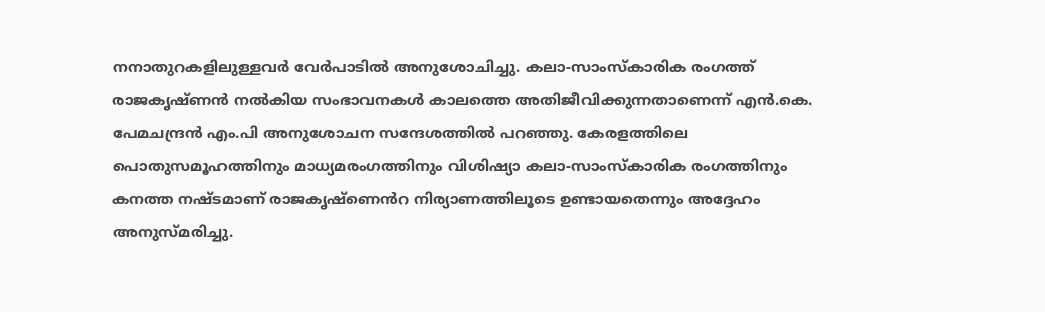നനാതുറകളിലുള്ളവർ വേർപാടിൽ അനുശോചിച്ചു. കലാ-സാംസ്കാരിക രംഗത്ത് രാജകൃഷ്ണൻ നൽകിയ സംഭാവനകൾ കാലത്തെ അതിജീവിക്കുന്നതാണെന്ന് എൻ.കെ. പേമചന്ദ്രൻ എം.പി അനുശോചന സന്ദേശത്തിൽ പറഞ്ഞു. കേരളത്തിലെ പൊതുസമൂഹത്തിനും മാധ്യമരംഗത്തിനും വിശിഷ്യാ കലാ-സാംസ്കാരിക രംഗത്തിനും കനത്ത നഷ്ടമാണ് രാജകൃഷ്ണെൻറ നിര്യാണത്തിലൂടെ ഉണ്ടായതെന്നും അദ്ദേഹം അനുസ്മരിച്ചു.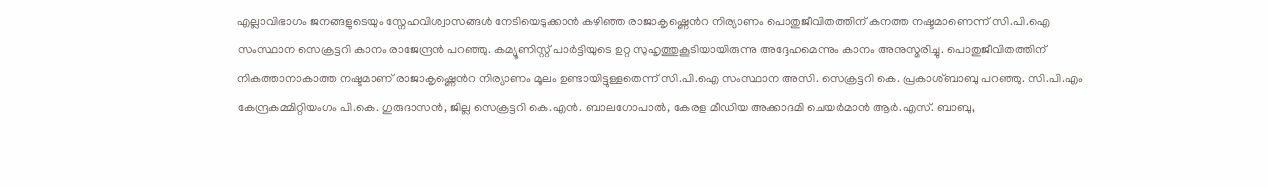എല്ലാവിഭാഗം ജനങ്ങളുടെയും സ്നേഹവിശ്വാസങ്ങൾ നേടിയെടുക്കാൻ കഴിഞ്ഞ രാജാകൃഷ്ണെൻറ നിര്യാണം പൊതുജീവിതത്തിന് കനത്ത നഷ്ടമാണെന്ന് സി.പി.ഐ സംസ്ഥാന സെക്രട്ടറി കാനം രാജേന്ദ്രൻ പറഞ്ഞു. കമ്യൂണിസ്റ്റ് പാർട്ടിയുടെ ഉറ്റ സുഹൃത്തുകൂടിയായിരുന്നു അദ്ദേഹമെന്നും കാനം അനുസ്മരിച്ചു. പൊതുജീവിതത്തിന് നികത്താനാകാത്ത നഷ്ടമാണ് രാജാകൃഷ്ണെൻറ നിര്യാണം മൂലം ഉണ്ടായിട്ടുള്ളതെന്ന് സി.പി.ഐ സംസ്ഥാന അസി. സെക്രട്ടറി കെ. പ്രകാശ്ബാബു പറഞ്ഞു. സി.പി.എം കേന്ദ്രകമ്മിറ്റിയംഗം പി.കെ. ഗുരുദാസൻ, ജില്ല സെക്രട്ടറി കെ.എൻ. ബാലഗോപാൽ, കേരള മീഡിയ അക്കാദമി ചെയർമാൻ ആർ.എസ്. ബാബു,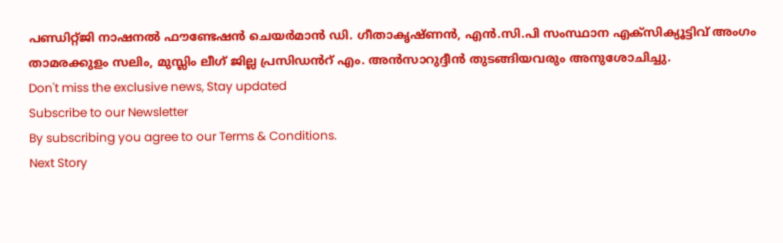പണ്ഡിറ്റ്ജി നാഷനൽ ഫൗണ്ടേഷൻ ചെയർമാൻ ഡി. ഗീതാകൃഷ്ണൻ, എൻ.സി.പി സംസ്ഥാന എക്സിക്യൂട്ടിവ് അംഗം താമരക്കുളം സലിം, മുസ്ലിം ലീഗ് ജില്ല പ്രസിഡൻറ് എം. അൻസാറുദ്ദീൻ തുടങ്ങിയവരും അനുശോചിച്ചു.
Don't miss the exclusive news, Stay updated
Subscribe to our Newsletter
By subscribing you agree to our Terms & Conditions.
Next Story